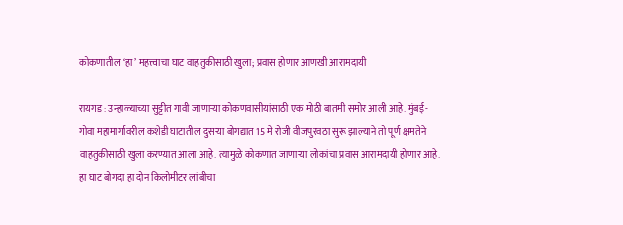कोकणातील ‘हा’ महत्त्वाचा घाट वाहतुकीसाठी खुला; प्रवास होणार आणखी आरामदायी

रायगड : उन्हाळ्याच्या सुट्टीत गावी जाणाऱ्या कोकणवासीयांसाठी एक मोठी बातमी समोर आली आहे. मुंबई-गोवा महामार्गावरील कशेडी घाटातील दुसऱ्या बोगद्यात 15 मे रोजी वीजपुरवठा सुरू झाल्याने तो पूर्ण क्षमतेने वाहतुकीसाठी खुला करण्यात आला आहे. त्यामुळे कोकणात जाणाऱ्या लोकांचा प्रवास आरामदायी होणार आहे. हा घाट बोगदा हा दोन किलोमीटर लांबीचा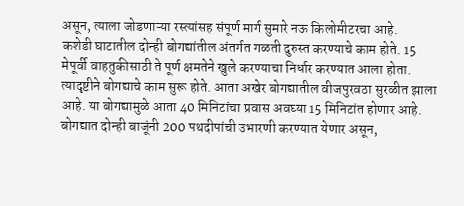असून, त्याला जोडणाऱ्या रस्त्यांसह संपूर्ण मार्ग सुमारे नऊ किलोमीटरचा आहे.
कशेडी घाटातील दोन्ही बोगद्यांतील अंतर्गत गळती दुरुस्त करण्याचे काम होते. 15 मेपूर्वी वाहतुकीसाठी ते पूर्ण क्षमतेने खुले करण्याचा निर्धार करण्यात आला होता. त्यादृष्टीने बोगद्याचे काम सुरू होते. आता अखेर बोगद्यातील वीजपुरवठा सुरळीत झाला आहे. या बोगद्यामुळे आता 40 मिनिटांचा प्रवास अवघ्या 15 मिनिटांत होणार आहे.
बोगद्यात दोन्ही बाजूंनी 200 पथदीपांची उभारणी करण्यात येणार असून,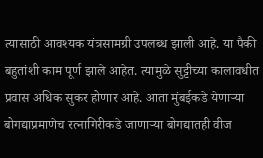त्यासाठी आवश्यक यंत्रसामग्री उपलब्ध झाली आहे. या पैकी बहुतांशी काम पूर्ण झाले आहेत. त्यामुळे सुट्टीच्या कालावधीत प्रवास अधिक सुकर होणार आहे. आता मुंबईकडे येणाऱ्या बोगद्याप्रमाणेच रत्नागिरीकडे जाणाऱ्या बोगद्यातही वीज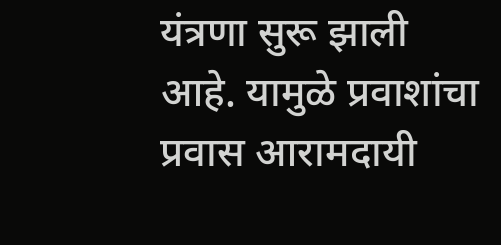यंत्रणा सुरू झाली आहे. यामुळे प्रवाशांचा प्रवास आरामदायी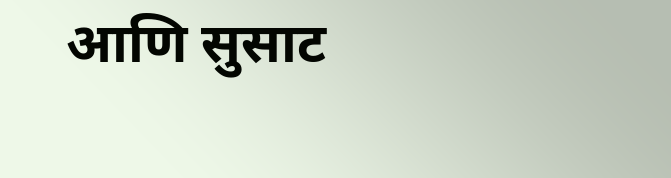आणि सुसाट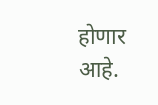होणार आहे.